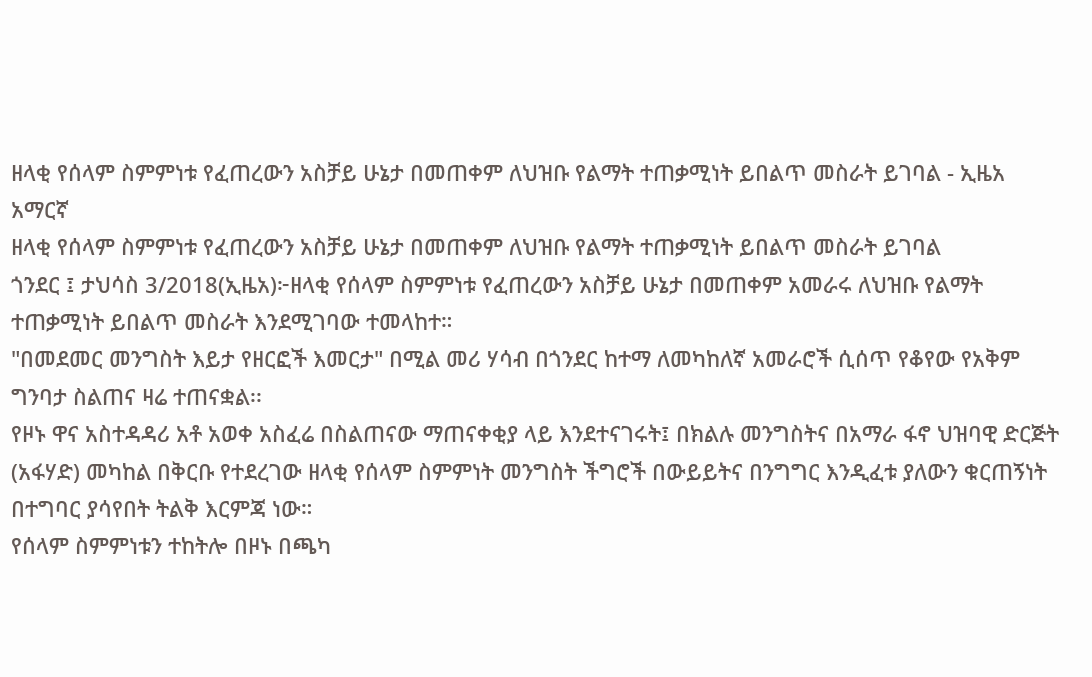ዘላቂ የሰላም ስምምነቱ የፈጠረውን አስቻይ ሁኔታ በመጠቀም ለህዝቡ የልማት ተጠቃሚነት ይበልጥ መስራት ይገባል - ኢዜአ አማርኛ
ዘላቂ የሰላም ስምምነቱ የፈጠረውን አስቻይ ሁኔታ በመጠቀም ለህዝቡ የልማት ተጠቃሚነት ይበልጥ መስራት ይገባል
ጎንደር ፤ ታህሳስ 3/2018(ኢዜአ)፦ዘላቂ የሰላም ስምምነቱ የፈጠረውን አስቻይ ሁኔታ በመጠቀም አመራሩ ለህዝቡ የልማት ተጠቃሚነት ይበልጥ መስራት እንደሚገባው ተመላከተ።
"በመደመር መንግስት እይታ የዘርፎች እመርታ" በሚል መሪ ሃሳብ በጎንደር ከተማ ለመካከለኛ አመራሮች ሲሰጥ የቆየው የአቅም ግንባታ ስልጠና ዛሬ ተጠናቋል፡፡
የዞኑ ዋና አስተዳዳሪ አቶ አወቀ አስፈሬ በስልጠናው ማጠናቀቂያ ላይ እንደተናገሩት፤ በክልሉ መንግስትና በአማራ ፋኖ ህዝባዊ ድርጅት (አፋሃድ) መካከል በቅርቡ የተደረገው ዘላቂ የሰላም ስምምነት መንግስት ችግሮች በውይይትና በንግግር እንዲፈቱ ያለውን ቁርጠኝነት በተግባር ያሳየበት ትልቅ እርምጃ ነው።
የሰላም ስምምነቱን ተከትሎ በዞኑ በጫካ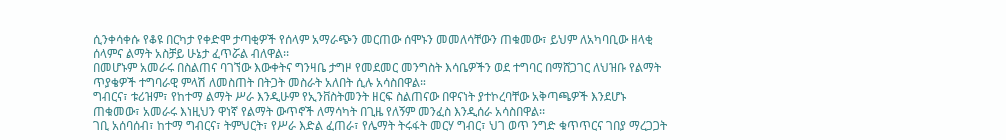ሲንቀሳቀሱ የቆዩ በርካታ የቀድሞ ታጣቂዎች የሰላም አማራጭን መርጠው ሰሞኑን መመለሳቸውን ጠቁመው፣ ይህም ለአካባቢው ዘላቂ ሰላምና ልማት አስቻይ ሁኔታ ፈጥሯል ብለዋል፡፡
በመሆኑም አመራሩ በስልጠና ባገኘው እውቀትና ግንዛቤ ታግዞ የመደመር መንግስት እሳቤዎችን ወደ ተግባር በማሸጋገር ለህዝቡ የልማት ጥያቄዎች ተግባራዊ ምላሽ ለመስጠት በትጋት መስራት አለበት ሲሉ አሳስበዋል።
ግብርና፣ ቱሪዝም፣ የከተማ ልማት ሥራ እንዲሁም የኢንቨስትመንት ዘርፍ ስልጠናው በዋናነት ያተኮረባቸው አቅጣጫዎች እንደሆኑ ጠቁመው፣ አመራሩ እነዚህን ዋነኛ የልማት ውጥኖች ለማሳካት በጊዜ የለኝም መንፈስ እንዲሰራ አሳስበዋል፡፡
ገቢ አሰባሰብ፣ ከተማ ግብርና፣ ትምህርት፣ የሥራ እድል ፈጠራ፣ የሌማት ትሩፋት መርሃ ግብር፣ ህገ ወጥ ንግድ ቁጥጥርና ገበያ ማረጋጋት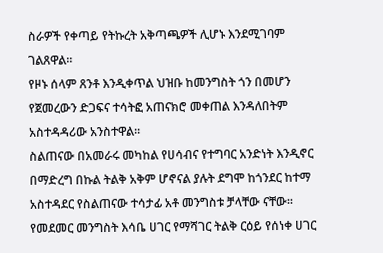ስራዎች የቀጣይ የትኩረት አቅጣጫዎች ሊሆኑ እንደሚገባም ገልጸዋል።
የዞኑ ሰላም ጸንቶ እንዲቀጥል ህዝቡ ከመንግስት ጎን በመሆን የጀመረውን ድጋፍና ተሳትፎ አጠናክሮ መቀጠል እንዳለበትም አስተዳዳሪው አንስተዋል።
ስልጠናው በአመራሩ መካከል የሀሳብና የተግባር አንድነት እንዲኖር በማድረግ በኩል ትልቅ አቅም ሆኖናል ያሉት ደግሞ ከጎንደር ከተማ አስተዳደር የስልጠናው ተሳታፊ አቶ መንግስቱ ቻላቸው ናቸው፡፡
የመደመር መንግስት እሳቤ ሀገር የማሻገር ትልቅ ርዕይ የሰነቀ ሀገር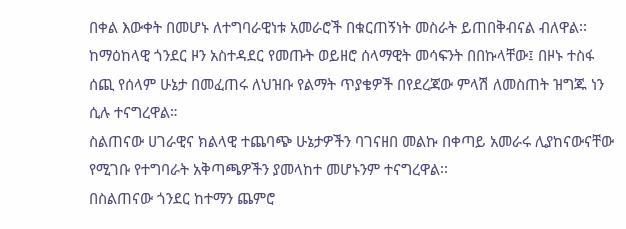በቀል እውቀት በመሆኑ ለተግባራዊነቱ አመራሮች በቁርጠኝነት መስራት ይጠበቅብናል ብለዋል፡፡
ከማዕከላዊ ጎንደር ዞን አስተዳደር የመጡት ወይዘሮ ሰላማዊት መሳፍንት በበኩላቸው፤ በዞኑ ተስፋ ሰጪ የሰላም ሁኔታ በመፈጠሩ ለህዝቡ የልማት ጥያቄዎች በየደረጃው ምላሽ ለመስጠት ዝግጁ ነን ሲሉ ተናግረዋል።
ስልጠናው ሀገራዊና ክልላዊ ተጨባጭ ሁኔታዎችን ባገናዘበ መልኩ በቀጣይ አመራሩ ሊያከናውናቸው የሚገቡ የተግባራት አቅጣጫዎችን ያመላከተ መሆኑንም ተናግረዋል፡፡
በስልጠናው ጎንደር ከተማን ጨምሮ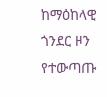ከማዕከላዊ ጎንደር ዞን የተውጣጡ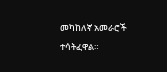መካከለኛ አመራሮች ተሳትፈዋል።